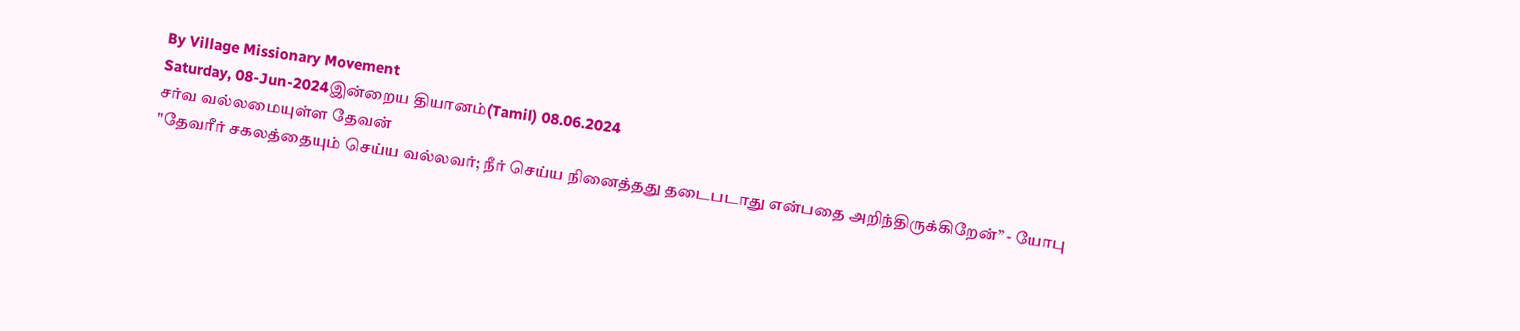By Village Missionary Movement
Saturday, 08-Jun-2024இன்றைய தியானம்(Tamil) 08.06.2024
சர்வ வல்லமையுள்ள தேவன்
"தேவரீர் சகலத்தையும் செய்ய வல்லவர்; நீர் செய்ய நினைத்தது தடைபடாது என்பதை அறிந்திருக்கிறேன்” - யோபு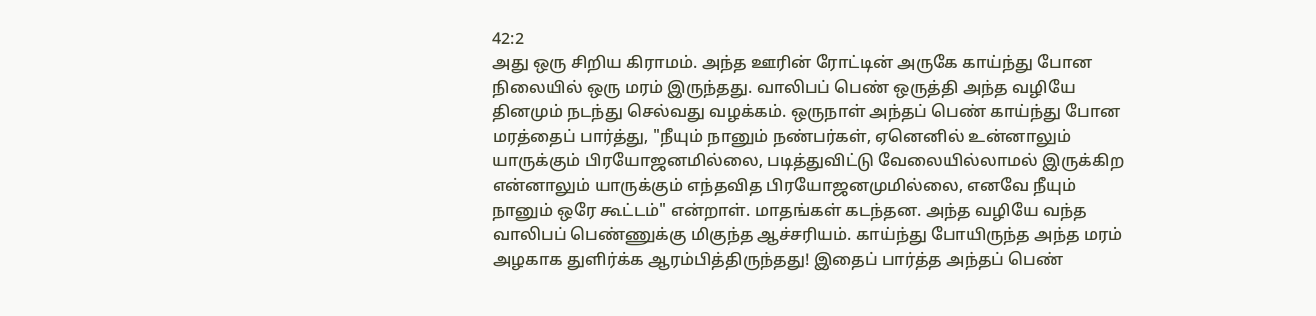42:2
அது ஒரு சிறிய கிராமம். அந்த ஊரின் ரோட்டின் அருகே காய்ந்து போன நிலையில் ஒரு மரம் இருந்தது. வாலிபப் பெண் ஒருத்தி அந்த வழியே தினமும் நடந்து செல்வது வழக்கம். ஒருநாள் அந்தப் பெண் காய்ந்து போன மரத்தைப் பார்த்து, "நீயும் நானும் நண்பர்கள், ஏனெனில் உன்னாலும் யாருக்கும் பிரயோஜனமில்லை, படித்துவிட்டு வேலையில்லாமல் இருக்கிற என்னாலும் யாருக்கும் எந்தவித பிரயோஜனமுமில்லை, எனவே நீயும் நானும் ஒரே கூட்டம்" என்றாள். மாதங்கள் கடந்தன. அந்த வழியே வந்த வாலிபப் பெண்ணுக்கு மிகுந்த ஆச்சரியம். காய்ந்து போயிருந்த அந்த மரம் அழகாக துளிர்க்க ஆரம்பித்திருந்தது! இதைப் பார்த்த அந்தப் பெண்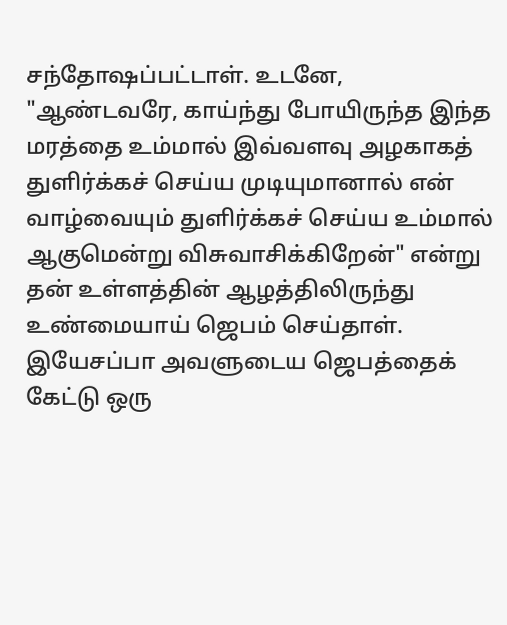சந்தோஷப்பட்டாள். உடனே, "ஆண்டவரே, காய்ந்து போயிருந்த இந்த மரத்தை உம்மால் இவ்வளவு அழகாகத் துளிர்க்கச் செய்ய முடியுமானால் என் வாழ்வையும் துளிர்க்கச் செய்ய உம்மால் ஆகுமென்று விசுவாசிக்கிறேன்" என்று தன் உள்ளத்தின் ஆழத்திலிருந்து உண்மையாய் ஜெபம் செய்தாள். இயேசப்பா அவளுடைய ஜெபத்தைக் கேட்டு ஒரு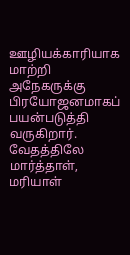ஊழியக்காரியாக மாற்றி அநேகருக்கு பிரயோஜனமாகப் பயன்படுத்தி வருகிறார்.
வேதத்திலே மார்த்தாள், மரியாள்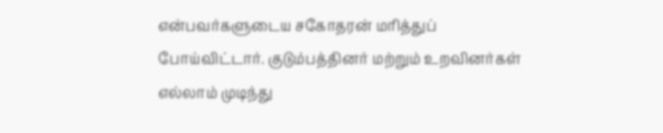என்பவர்களுடைய சகோதரன் மரித்துப் போய்விட்டார். குடும்பத்தினர் மற்றும் உறவினர்கள் எல்லாம் முடிந்து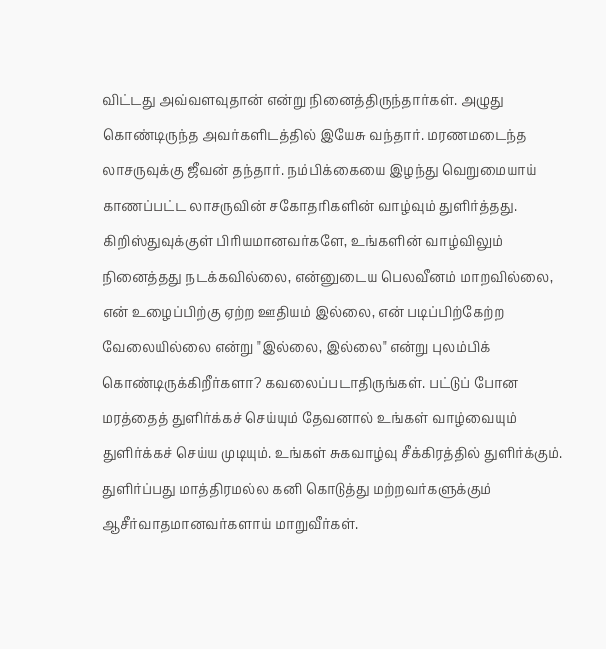விட்டது அவ்வளவுதான் என்று நினைத்திருந்தார்கள். அழுது கொண்டிருந்த அவர்களிடத்தில் இயேசு வந்தார். மரணமடைந்த லாசருவுக்கு ஜீவன் தந்தார். நம்பிக்கையை இழந்து வெறுமையாய் காணப்பட்ட லாசருவின் சகோதரிகளின் வாழ்வும் துளிர்த்தது.
கிறிஸ்துவுக்குள் பிரியமானவர்களே, உங்களின் வாழ்விலும் நினைத்தது நடக்கவில்லை, என்னுடைய பெலவீனம் மாறவில்லை, என் உழைப்பிற்கு ஏற்ற ஊதியம் இல்லை, என் படிப்பிற்கேற்ற வேலையில்லை என்று "இல்லை, இல்லை" என்று புலம்பிக் கொண்டிருக்கிறீர்களா? கவலைப்படாதிருங்கள். பட்டுப் போன மரத்தைத் துளிர்க்கச் செய்யும் தேவனால் உங்கள் வாழ்வையும் துளிர்க்கச் செய்ய முடியும். உங்கள் சுகவாழ்வு சீக்கிரத்தில் துளிர்க்கும். துளிர்ப்பது மாத்திரமல்ல கனி கொடுத்து மற்றவர்களுக்கும் ஆசீர்வாதமானவர்களாய் மாறுவீர்கள்.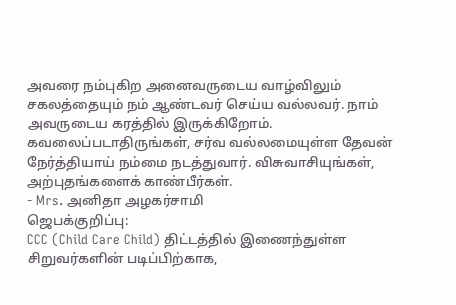அவரை நம்புகிற அனைவருடைய வாழ்விலும் சகலத்தையும் நம் ஆண்டவர் செய்ய வல்லவர். நாம் அவருடைய கரத்தில் இருக்கிறோம். கவலைப்படாதிருங்கள், சர்வ வல்லமையுள்ள தேவன் நேர்த்தியாய் நம்மை நடத்துவார். விசுவாசியுங்கள், அற்புதங்களைக் காண்பீர்கள்.
- Mrs. அனிதா அழகர்சாமி
ஜெபக்குறிப்பு:
CCC (Child Care Child) திட்டத்தில் இணைந்துள்ள சிறுவர்களின் படிப்பிற்காக,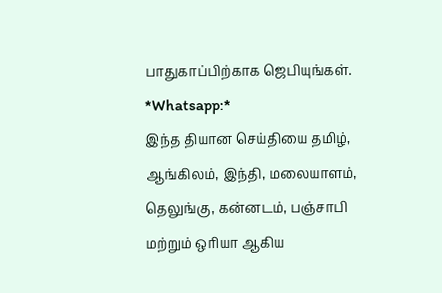பாதுகாப்பிற்காக ஜெபியுங்கள்.
*Whatsapp:*
இந்த தியான செய்தியை தமிழ், ஆங்கிலம், இந்தி, மலையாளம், தெலுங்கு, கன்னடம், பஞ்சாபி மற்றும் ஒரியா ஆகிய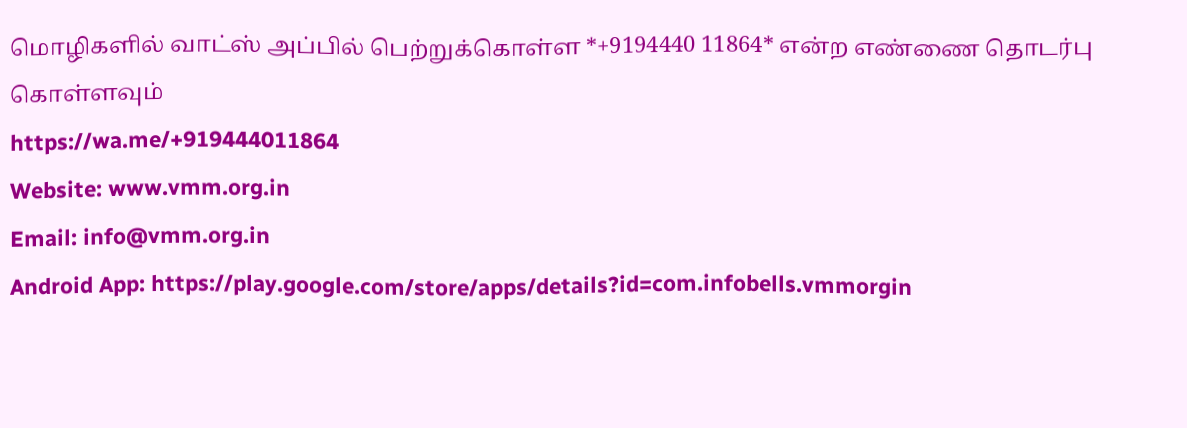மொழிகளில் வாட்ஸ் அப்பில் பெற்றுக்கொள்ள *+9194440 11864* என்ற எண்ணை தொடர்பு கொள்ளவும்
https://wa.me/+919444011864
Website: www.vmm.org.in
Email: info@vmm.org.in
Android App: https://play.google.com/store/apps/details?id=com.infobells.vmmorgin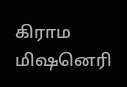கிராம மிஷனெரி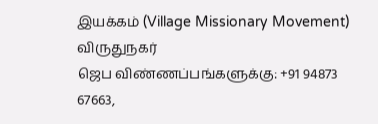இயக்கம் (Village Missionary Movement)
விருதுநகர்
ஜெப விண்ணப்பங்களுக்கு: +91 94873 67663,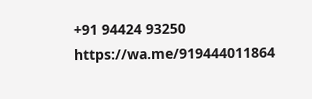+91 94424 93250
https://wa.me/919444011864